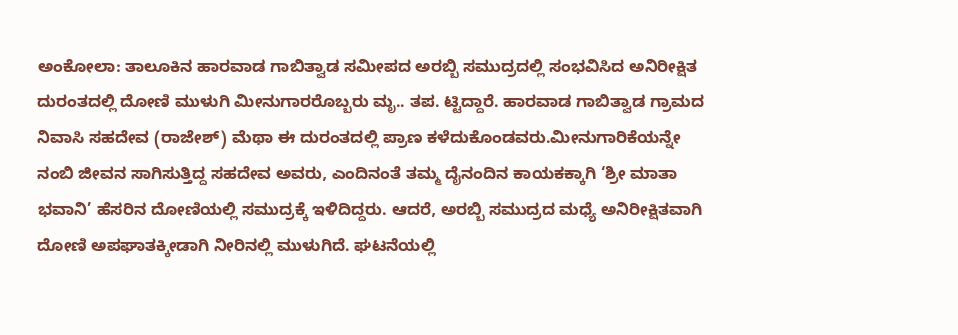ಅಂಕೋಲಾ: ತಾಲೂಕಿನ ಹಾರವಾಡ ಗಾಬಿತ್ವಾಡ ಸಮೀಪದ ಅರಬ್ಬಿ ಸಮುದ್ರದಲ್ಲಿ ಸಂಭವಿಸಿದ ಅನಿರೀಕ್ಷಿತ ದುರಂತದಲ್ಲಿ ದೋಣಿ ಮುಳುಗಿ ಮೀನುಗಾರರೊಬ್ಬರು ಮೃ.. ತಪ. ಟ್ಟಿದ್ದಾರೆ. ಹಾರವಾಡ ಗಾಬಿತ್ವಾಡ ಗ್ರಾಮದ ನಿವಾಸಿ ಸಹದೇವ (ರಾಜೇಶ್) ಮೆಥಾ ಈ ದುರಂತದಲ್ಲಿ ಪ್ರಾಣ ಕಳೆದುಕೊಂಡವರು.ಮೀನುಗಾರಿಕೆಯನ್ನೇ ನಂಬಿ ಜೀವನ ಸಾಗಿಸುತ್ತಿದ್ದ ಸಹದೇವ ಅವರು, ಎಂದಿನಂತೆ ತಮ್ಮ ದೈನಂದಿನ ಕಾಯಕಕ್ಕಾಗಿ ‘ಶ್ರೀ ಮಾತಾ ಭವಾನಿ’ ಹೆಸರಿನ ದೋಣಿಯಲ್ಲಿ ಸಮುದ್ರಕ್ಕೆ ಇಳಿದಿದ್ದರು. ಆದರೆ, ಅರಬ್ಬಿ ಸಮುದ್ರದ ಮಧ್ಯೆ ಅನಿರೀಕ್ಷಿತವಾಗಿ ದೋಣಿ ಅಪಘಾತಕ್ಕೀಡಾಗಿ ನೀರಿನಲ್ಲಿ ಮುಳುಗಿದೆ. ಘಟನೆಯಲ್ಲಿ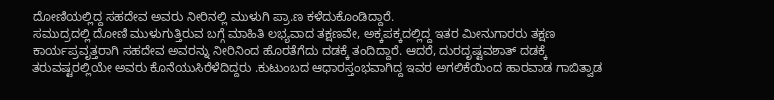ದೋಣಿಯಲ್ಲಿದ್ದ ಸಹದೇವ ಅವರು ನೀರಿನಲ್ಲಿ ಮುಳುಗಿ ಪ್ರಾ.ಣ ಕಳೆದುಕೊಂಡಿದ್ದಾರೆ.
ಸಮುದ್ರದಲ್ಲಿ ದೋಣಿ ಮುಳುಗುತ್ತಿರುವ ಬಗ್ಗೆ ಮಾಹಿತಿ ಲಭ್ಯವಾದ ತಕ್ಷಣವೇ, ಅಕ್ಕಪಕ್ಕದಲ್ಲಿದ್ದ ಇತರ ಮೀನುಗಾರರು ತಕ್ಷಣ ಕಾರ್ಯಪ್ರವೃತ್ತರಾಗಿ ಸಹದೇವ ಅವರನ್ನು ನೀರಿನಿಂದ ಹೊರತೆಗೆದು ದಡಕ್ಕೆ ತಂದಿದ್ದಾರೆ. ಆದರೆ, ದುರದೃಷ್ಟವಶಾತ್ ದಡಕ್ಕೆ ತರುವಷ್ಟರಲ್ಲಿಯೇ ಅವರು ಕೊನೆಯುಸಿರೆಳೆದಿದ್ದರು .ಕುಟುಂಬದ ಆಧಾರಸ್ತಂಭವಾಗಿದ್ದ ಇವರ ಅಗಲಿಕೆಯಿಂದ ಹಾರವಾಡ ಗಾಬಿತ್ವಾಡ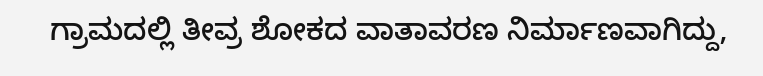ಗ್ರಾಮದಲ್ಲಿ ತೀವ್ರ ಶೋಕದ ವಾತಾವರಣ ನಿರ್ಮಾಣವಾಗಿದ್ದು,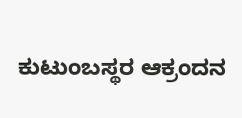ಕುಟುಂಬಸ್ಥರ ಆಕ್ರಂದನ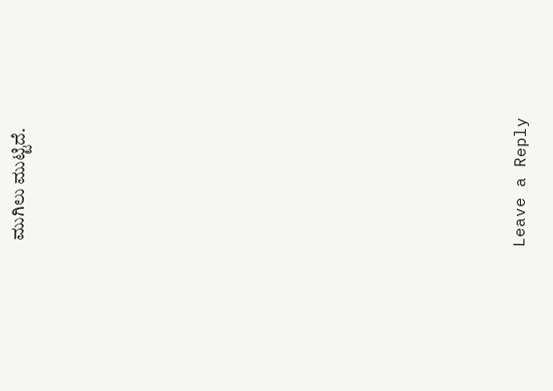ಮುಗಿಲು ಮುಟ್ಟಿದೆ.













Leave a Reply